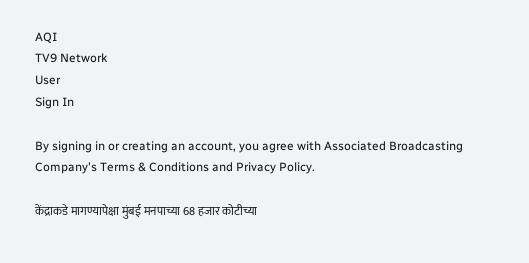AQI
TV9 Network
User
Sign In

By signing in or creating an account, you agree with Associated Broadcasting Company's Terms & Conditions and Privacy Policy.

केंद्राकडे मागण्यापेक्षा मुंबई मनपाच्या 68 हजार कोटीच्या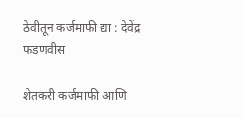ठेवीतून कर्जमाफी द्या : देवेंद्र फडणवीस

शेतकरी कर्जमाफी आणि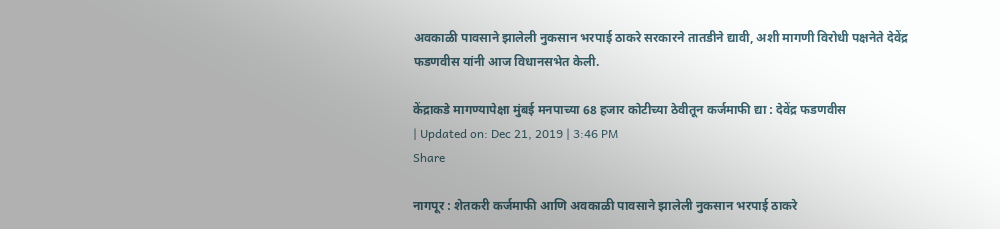अवकाळी पावसाने झालेली नुकसान भरपाई ठाकरे सरकारने तातडीने द्यावी, अशी मागणी विरोधी पक्षनेते देवेंद्र फडणवीस यांनी आज विधानसभेत केली.

केंद्राकडे मागण्यापेक्षा मुंबई मनपाच्या 68 हजार कोटीच्या ठेवीतून कर्जमाफी द्या : देवेंद्र फडणवीस
| Updated on: Dec 21, 2019 | 3:46 PM
Share

नागपूर : शेतकरी कर्जमाफी आणि अवकाळी पावसाने झालेली नुकसान भरपाई ठाकरे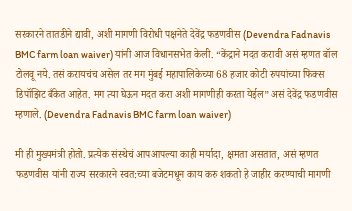सरकारने तातडीने द्यावी, अशी मागणी विरोधी पक्षनेते देवेंद्र फडणवीस (Devendra Fadnavis BMC farm loan waiver) यांनी आज विधानसभेत केली. “केंद्राने मदत करावी असं म्हणत बॉल टोलवू नये. तसं करायचंच असेल तर मग मुंबई महापालिकेच्या 68 हजार कोटी रुपयांच्या फिक्स डिपॉझिट बँकेत आहेत. मग त्या घेऊन मदत करा अशी मागणीही करता येईल” असं देवेंद्र फडणवीस म्हणाले. (Devendra Fadnavis BMC farm loan waiver)

मी ही मुख्यमंत्री होतो. प्रत्येक संस्थेचं आपआपल्या काही मर्यादा, क्षमता असतात, असं म्हणत फडणवीस यांनी राज्य सरकारने स्वत:च्या बजेटमधून काय करु शकतो हे जाहीर करण्याची मागणी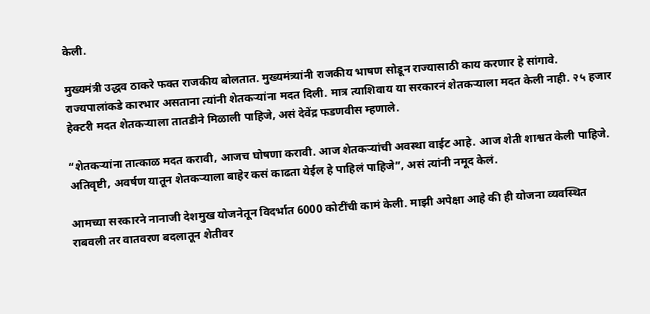केली.

मुख्यमंत्री उद्धव ठाकरे फक्त राजकीय बोलतात. मुख्यमंत्र्यांनी राजकीय भाषण सोडून राज्यासाठी काय करणार हे सांगावे. राज्यपालांकडे कारभार असताना त्यांनी शेतकऱ्यांना मदत दिली. मात्र त्याशिवाय या सरकारनं शेतकऱ्याला मदत केली नाही. २५ हजार हेक्टरी मदत शेतकऱ्याला तातडीने मिळाली पाहिजे, असं देवेंद्र फडणवीस म्हणाले.

“शेतकऱ्यांना तात्काळ मदत करावी, आजच घोषणा करावी. आज शेतकऱ्यांची अवस्था वाईट आहे. आज शेती शाश्वत केली पाहिजे. अतिवृष्टी, अवर्षण यातून शेतकऱ्याला बाहेर कसं काढता येईल हे पाहिलं पाहिजे”, असं त्यांनी नमूद केलं.

आमच्या सरकारने नानाजी देशमुख योजनेतून विदर्भात 6000 कोटींची कामं केली. माझी अपेक्षा आहे की ही योजना व्यवस्थित राबवली तर वातवरण बदलातून शेतीवर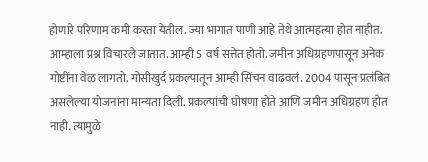होणारे परिणाम कमी करता येतील. ज्या भागात पाणी आहे तेथे आत्महत्या होत नाहीत. आम्हाला प्रश्न विचारले जातात. आम्ही 5 वर्ष सत्तेत होतो. जमीन अधिग्रहणपासून अनेक गोष्टींना वेळ लागतो. गोसीखुर्द प्रकल्पातून आम्ही सिंचन वाढवलं. 2004 पासून प्रलंबित असलेल्या योजनांना मान्यता दिली. प्रकल्पांची घोषणा होते आणि जमीन अधिग्रहण होत नाही. त्यामुळे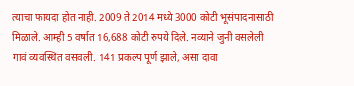त्याचा फायदा होत नाही. 2009 ते 2014 मध्ये 3000 कोटी भूसंपादनासाठी मिळाले. आम्ही 5 वर्षात 16,688 कोटी रुपये दिले. नव्याने जुनी वसलेली गावं व्यवस्थित वसवली. 141 प्रकल्प पूर्ण झाले, असा दावा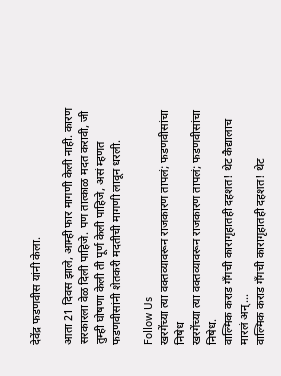देवेंद्र फडणवीस यांनी केला.

आता 21 दिवस झाले, आम्ही फार मागणी केली नाही. कारण सरकारला वेळ दिली पाहिजे. पण तात्काळ मदत करावी, जी तुम्ही घोषणा केली ती पूर्ण केली पाहिजे, असं म्हणत फडणवीसांनी शेतकरी मदतीची मागणी लावून धरली.

Follow Us
खरगेंच्या त्या वक्तव्यावरून राजकारण तापलं; फडणवीसांचा निषेध
खरगेंच्या त्या वक्तव्यावरून राजकारण तापलं; फडणवीसांचा निषेध.
वाल्मिक कराड गँगची कारागृहातही दहशत! थेट कैद्यालाच मारलं अन्...
वाल्मिक कराड गँगची कारागृहातही दहशत! थेट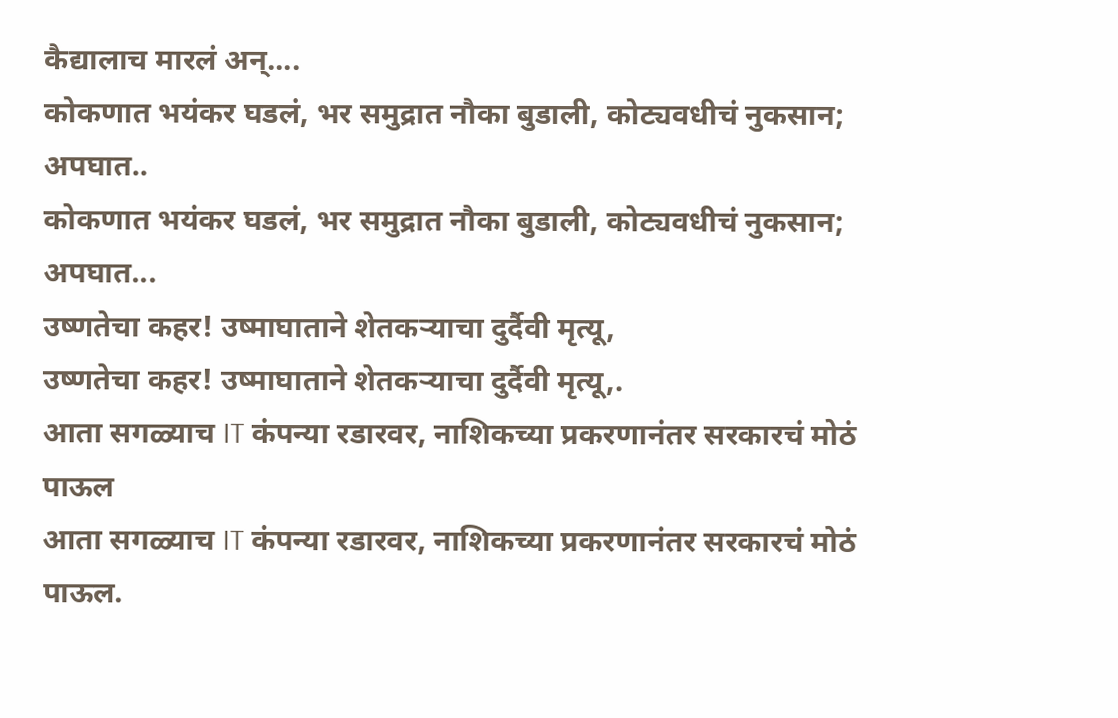कैद्यालाच मारलं अन्....
कोकणात भयंकर घडलं, भर समुद्रात नौका बुडाली, कोट्यवधीचं नुकसान; अपघात..
कोकणात भयंकर घडलं, भर समुद्रात नौका बुडाली, कोट्यवधीचं नुकसान; अपघात...
उष्णतेचा कहर! उष्माघाताने शेतकऱ्याचा दुर्दैवी मृत्यू,
उष्णतेचा कहर! उष्माघाताने शेतकऱ्याचा दुर्दैवी मृत्यू,.
आता सगळ्याच IT कंपन्या रडारवर, नाशिकच्या प्रकरणानंतर सरकारचं मोठं पाऊल
आता सगळ्याच IT कंपन्या रडारवर, नाशिकच्या प्रकरणानंतर सरकारचं मोठं पाऊल.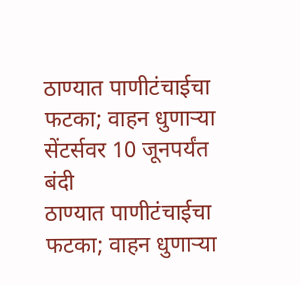ठाण्यात पाणीटंचाईचा फटका; वाहन धुणाऱ्या सेंटर्सवर 10 जूनपर्यंत बंदी
ठाण्यात पाणीटंचाईचा फटका; वाहन धुणाऱ्या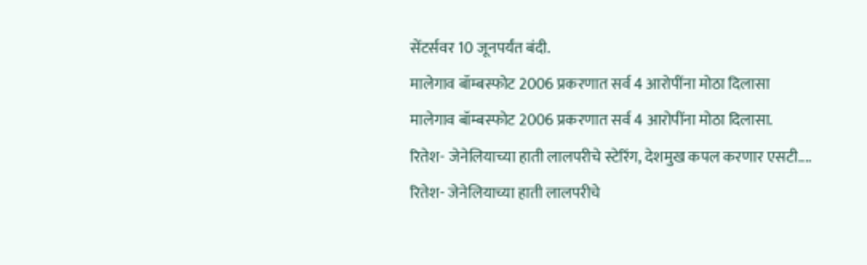सेंटर्सवर 10 जूनपर्यंत बंदी.
मालेगाव बॉम्बस्फोट 2006 प्रकरणात सर्व 4 आरोपींना मोठा दिलासा
मालेगाव बॉम्बस्फोट 2006 प्रकरणात सर्व 4 आरोपींना मोठा दिलासा.
रितेश- जेनेलियाच्या हाती लालपरीचे स्टेरिंग, देशमुख कपल करणार एसटी....
रितेश- जेनेलियाच्या हाती लालपरीचे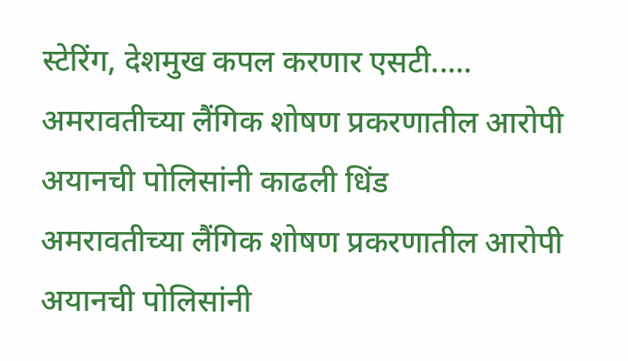स्टेरिंग, देशमुख कपल करणार एसटी.....
अमरावतीच्या लैंगिक शोषण प्रकरणातील आरोपी अयानची पोलिसांनी काढली धिंड
अमरावतीच्या लैंगिक शोषण प्रकरणातील आरोपी अयानची पोलिसांनी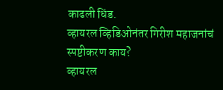काढली धिंड.
व्हायरल व्हिडिओनंतर गिरीश महाजनांचं स्पष्टीकरण काय?
व्हायरल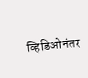व्हिडिओनंतर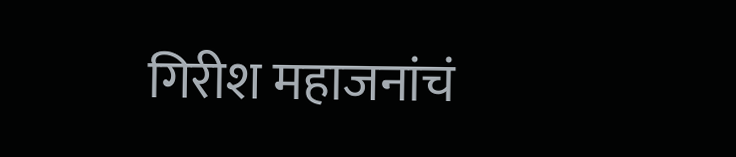गिरीश महाजनांचं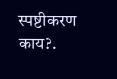स्पष्टीकरण काय?.